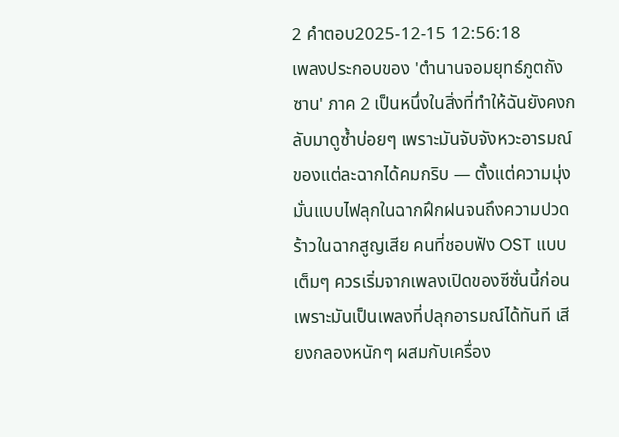2 คำตอบ2025-12-15 12:56:18
เพลงประกอบของ 'ตํานานจอมยุทธ์ภูตถังซาน' ภาค 2 เป็นหนึ่งในสิ่งที่ทำให้ฉันยังคงกลับมาดูซ้ำบ่อยๆ เพราะมันจับจังหวะอารมณ์ของแต่ละฉากได้คมกริบ — ตั้งแต่ความมุ่งมั่นแบบไฟลุกในฉากฝึกฝนจนถึงความปวดร้าวในฉากสูญเสีย คนที่ชอบฟัง OST แบบเต็มๆ ควรเริ่มจากเพลงเปิดของซีซั่นนี้ก่อน เพราะมันเป็นเพลงที่ปลุกอารมณ์ได้ทันที เสียงกลองหนักๆ ผสมกับเครื่อง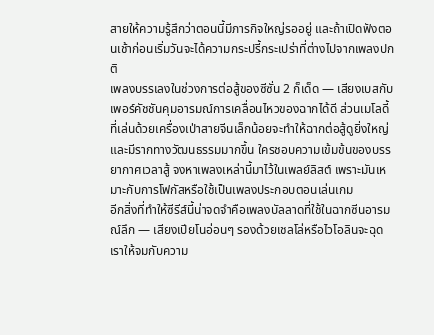สายให้ความรู้สึกว่าตอนนี้มีภารกิจใหญ่รออยู่ และถ้าเปิดฟังตอนเช้าก่อนเริ่มวันจะได้ความกระปรี้กระเปร่าที่ต่างไปจากเพลงปกติ
เพลงบรรเลงในช่วงการต่อสู้ของซีซั่น 2 ก็เด็ด — เสียงเบสกับเพอร์คัชชันคุมอารมณ์การเคลื่อนไหวของฉากได้ดี ส่วนเมโลดี้ที่เล่นด้วยเครื่องเป่าสายจีนเล็กน้อยจะทำให้ฉากต่อสู้ดูยิ่งใหญ่และมีรากทางวัฒนธรรมมากขึ้น ใครชอบความเข้มข้นของบรรยากาศเวลาสู้ จงหาเพลงเหล่านี้มาไว้ในเพลย์ลิสต์ เพราะมันเหมาะกับการโฟกัสหรือใช้เป็นเพลงประกอบตอนเล่นเกม
อีกสิ่งที่ทำให้ซีรีส์นี้น่าจดจำคือเพลงบัลลาดที่ใช้ในฉากซีนอารมณ์ลึก — เสียงเปียโนอ่อนๆ รองด้วยเชลโล่หรือไวโอลินจะฉุดเราให้จมกับความ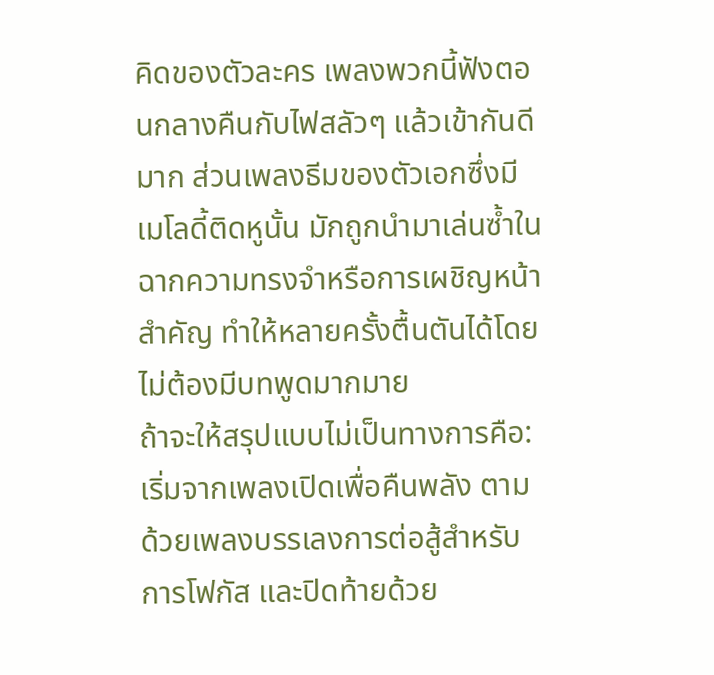คิดของตัวละคร เพลงพวกนี้ฟังตอนกลางคืนกับไฟสลัวๆ แล้วเข้ากันดีมาก ส่วนเพลงธีมของตัวเอกซึ่งมีเมโลดี้ติดหูนั้น มักถูกนำมาเล่นซ้ำในฉากความทรงจำหรือการเผชิญหน้าสำคัญ ทำให้หลายครั้งตื้นตันได้โดยไม่ต้องมีบทพูดมากมาย
ถ้าจะให้สรุปแบบไม่เป็นทางการคือ: เริ่มจากเพลงเปิดเพื่อคืนพลัง ตามด้วยเพลงบรรเลงการต่อสู้สำหรับการโฟกัส และปิดท้ายด้วย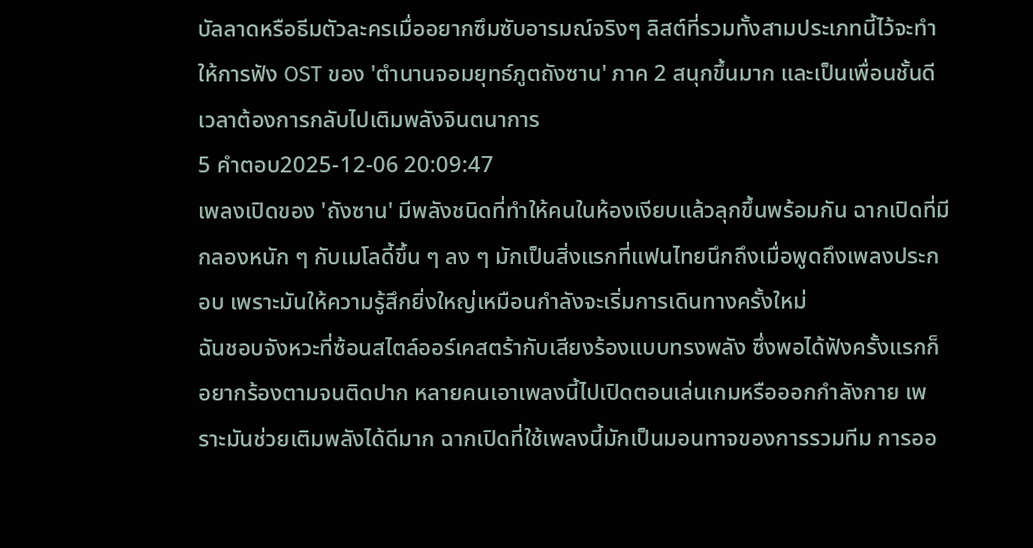บัลลาดหรือธีมตัวละครเมื่ออยากซึมซับอารมณ์จริงๆ ลิสต์ที่รวมทั้งสามประเภทนี้ไว้จะทำให้การฟัง OST ของ 'ตํานานจอมยุทธ์ภูตถังซาน' ภาค 2 สนุกขึ้นมาก และเป็นเพื่อนชั้นดีเวลาต้องการกลับไปเติมพลังจินตนาการ
5 คำตอบ2025-12-06 20:09:47
เพลงเปิดของ 'ถังซาน' มีพลังชนิดที่ทำให้คนในห้องเงียบแล้วลุกขึ้นพร้อมกัน ฉากเปิดที่มีกลองหนัก ๆ กับเมโลดี้ขึ้น ๆ ลง ๆ มักเป็นสิ่งแรกที่แฟนไทยนึกถึงเมื่อพูดถึงเพลงประกอบ เพราะมันให้ความรู้สึกยิ่งใหญ่เหมือนกำลังจะเริ่มการเดินทางครั้งใหม่
ฉันชอบจังหวะที่ซ้อนสไตล์ออร์เคสตร้ากับเสียงร้องแบบทรงพลัง ซึ่งพอได้ฟังครั้งแรกก็อยากร้องตามจนติดปาก หลายคนเอาเพลงนี้ไปเปิดตอนเล่นเกมหรือออกกำลังกาย เพราะมันช่วยเติมพลังได้ดีมาก ฉากเปิดที่ใช้เพลงนี้มักเป็นมอนทาจของการรวมทีม การออ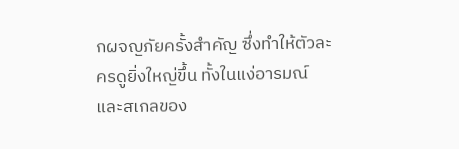กผจญภัยครั้งสำคัญ ซึ่งทำให้ตัวละครดูยิ่งใหญ่ขึ้น ทั้งในแง่อารมณ์และสเกลของ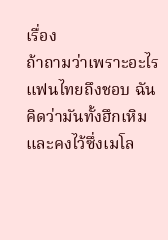เรื่อง
ถ้าถามว่าเพราะอะไรแฟนไทยถึงชอบ ฉันคิดว่ามันทั้งฮึกเหิมและคงไว้ซึ่งเมโล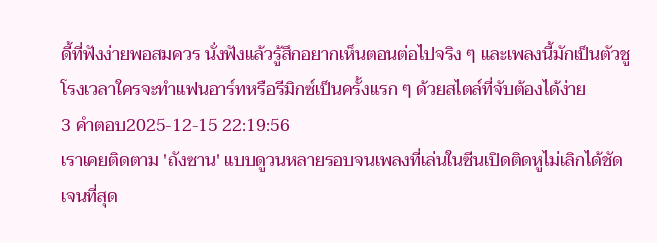ดี้ที่ฟังง่ายพอสมควร นั่งฟังแล้วรู้สึกอยากเห็นตอนต่อไปจริง ๆ และเพลงนี้มักเป็นตัวชูโรงเวลาใครจะทำแฟนอาร์ทหรือรีมิกซ์เป็นครั้งแรก ๆ ด้วยสไตล์ที่จับต้องได้ง่าย
3 คำตอบ2025-12-15 22:19:56
เราเคยติดตาม 'ถังซาน' แบบดูวนหลายรอบจนเพลงที่เล่นในซีนเปิดติดหูไม่เลิกได้ชัดเจนที่สุด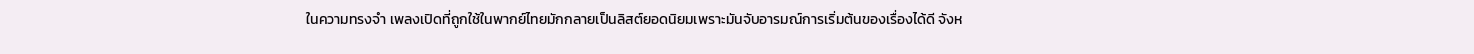ในความทรงจำ เพลงเปิดที่ถูกใช้ในพากย์ไทยมักกลายเป็นลิสต์ยอดนิยมเพราะมันจับอารมณ์การเริ่มต้นของเรื่องได้ดี จังห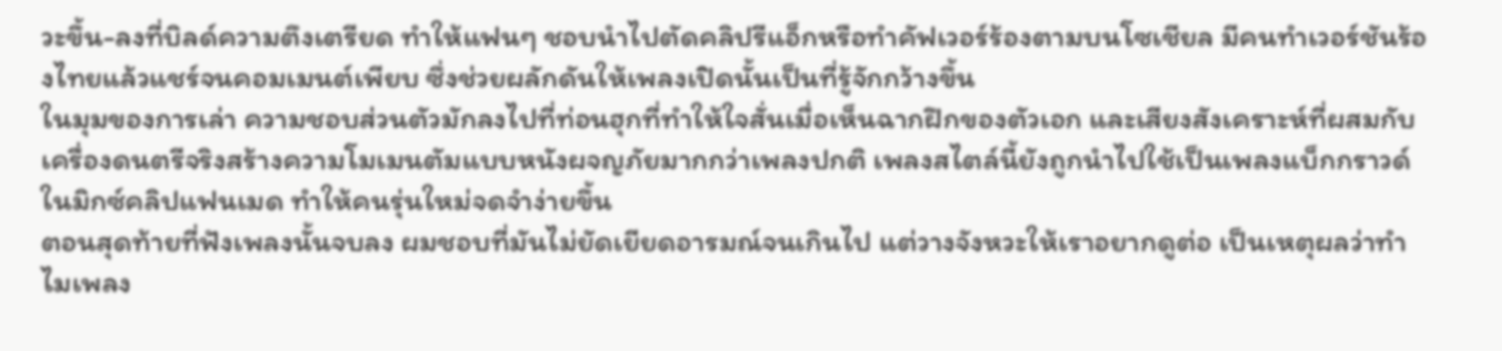วะขึ้น-ลงที่บิลด์ความตึงเตรียด ทำให้แฟนๆ ชอบนำไปตัดคลิปรีแอ็กหรือทำคัฟเวอร์ร้องตามบนโซเชียล มีคนทำเวอร์ชันร้องไทยแล้วแชร์จนคอมเมนต์เพียบ ซึ่งช่วยผลักดันให้เพลงเปิดนั้นเป็นที่รู้จักกว้างขึ้น
ในมุมของการเล่า ความชอบส่วนตัวมักลงไปที่ท่อนฮุกที่ทำให้ใจสั่นเมื่อเห็นฉากฝึกของตัวเอก และเสียงสังเคราะห์ที่ผสมกับเครื่องดนตรีจริงสร้างความโมเมนตัมแบบหนังผจญภัยมากกว่าเพลงปกติ เพลงสไตล์นี้ยังถูกนำไปใช้เป็นเพลงแบ็กกราวด์ในมิกซ์คลิปแฟนเมด ทำให้คนรุ่นใหม่จดจำง่ายขึ้น
ตอนสุดท้ายที่ฟังเพลงนั้นจบลง ผมชอบที่มันไม่ยัดเยียดอารมณ์จนเกินไป แต่วางจังหวะให้เราอยากดูต่อ เป็นเหตุผลว่าทำไมเพลง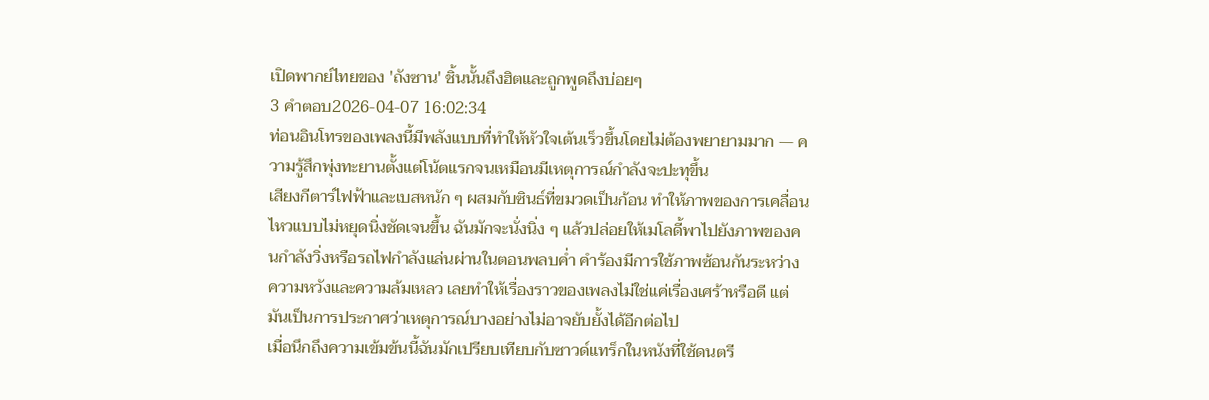เปิดพากย์ไทยของ 'ถังซาน' ชิ้นนั้นถึงฮิตและถูกพูดถึงบ่อยๆ
3 คำตอบ2026-04-07 16:02:34
ท่อนอินโทรของเพลงนี้มีพลังแบบที่ทำให้หัวใจเต้นเร็วขึ้นโดยไม่ต้องพยายามมาก — ความรู้สึกพุ่งทะยานตั้งแต่โน้ตแรกจนเหมือนมีเหตุการณ์กำลังจะปะทุขึ้น
เสียงกีตาร์ไฟฟ้าและเบสหนัก ๆ ผสมกับซินธ์ที่ขมวดเป็นก้อน ทำให้ภาพของการเคลื่อนไหวแบบไม่หยุดนิ่งชัดเจนขึ้น ฉันมักจะนั่งนิ่ง ๆ แล้วปล่อยให้เมโลดี้พาไปยังภาพของคนกำลังวิ่งหรือรถไฟกำลังแล่นผ่านในตอนพลบค่ำ คำร้องมีการใช้ภาพซ้อนกันระหว่างความหวังและความล้มเหลว เลยทำให้เรื่องราวของเพลงไม่ใช่แค่เรื่องเศร้าหรือดี แต่มันเป็นการประกาศว่าเหตุการณ์บางอย่างไม่อาจยับยั้งได้อีกต่อไป
เมื่อนึกถึงความเข้มข้นนี้ฉันมักเปรียบเทียบกับซาวด์แทร็กในหนังที่ใช้ดนตรี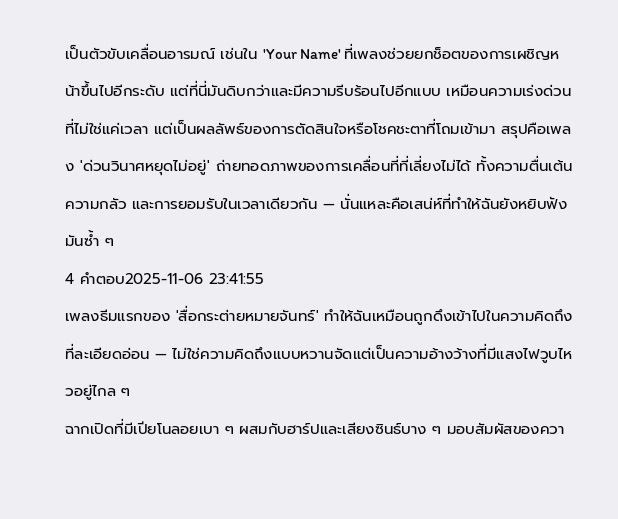เป็นตัวขับเคลื่อนอารมณ์ เช่นใน 'Your Name' ที่เพลงช่วยยกช็อตของการเผชิญหน้าขึ้นไปอีกระดับ แต่ที่นี่มันดิบกว่าและมีความรีบร้อนไปอีกแบบ เหมือนความเร่งด่วนที่ไม่ใช่แค่เวลา แต่เป็นผลลัพธ์ของการตัดสินใจหรือโชคชะตาที่โถมเข้ามา สรุปคือเพลง 'ด่วนวินาศหยุดไม่อยู่' ถ่ายทอดภาพของการเคลื่อนที่ที่เลี่ยงไม่ได้ ทั้งความตื่นเต้น ความกลัว และการยอมรับในเวลาเดียวกัน — นั่นแหละคือเสน่ห์ที่ทำให้ฉันยังหยิบฟังมันซ้ำ ๆ
4 คำตอบ2025-11-06 23:41:55
เพลงธีมแรกของ 'สื่อกระต่ายหมายจันทร์' ทำให้ฉันเหมือนถูกดึงเข้าไปในความคิดถึงที่ละเอียดอ่อน — ไม่ใช่ความคิดถึงแบบหวานจัดแต่เป็นความอ้างว้างที่มีแสงไฟวูบไหวอยู่ไกล ๆ
ฉากเปิดที่มีเปียโนลอยเบา ๆ ผสมกับฮาร์ปและเสียงซินธ์บาง ๆ มอบสัมผัสของควา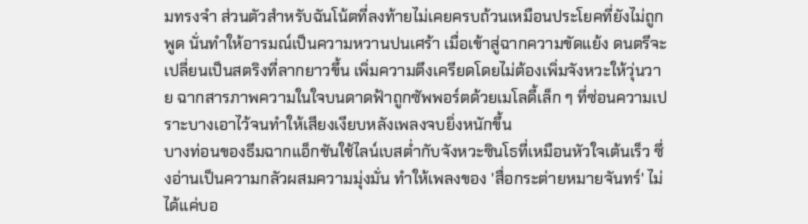มทรงจำ ส่วนตัวสำหรับฉันโน้ตที่ลงท้ายไม่เคยครบถ้วนเหมือนประโยคที่ยังไม่ถูกพูด นั่นทำให้อารมณ์เป็นความหวานปนเศร้า เมื่อเข้าสู่ฉากความขัดแย้ง ดนตรีจะเปลี่ยนเป็นสตริงที่ลากยาวขึ้น เพิ่มความตึงเครียดโดยไม่ต้องเพิ่มจังหวะให้วุ่นวาย ฉากสารภาพความในใจบนดาดฟ้าถูกซัพพอร์ตด้วยเมโลดี้เล็ก ๆ ที่ซ่อนความเปราะบางเอาไว้จนทำให้เสียงเงียบหลังเพลงจบยิ่งหนักขึ้น
บางท่อนของธีมฉากแอ็กชันใช้ไลน์เบสต่ำกับจังหวะซินโธที่เหมือนหัวใจเต้นเร็ว ซึ่งอ่านเป็นความกลัวผสมความมุ่งมั่น ทำให้เพลงของ 'สื่อกระต่ายหมายจันทร์' ไม่ได้แค่บอ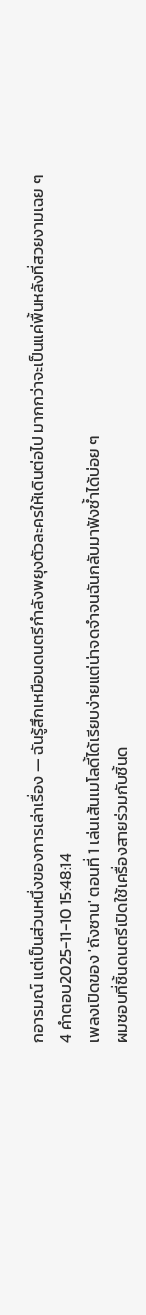กอารมณ์ แต่เป็นส่วนหนึ่งของการเล่าเรื่อง — ฉันรู้สึกเหมือนดนตรีกำลังพยุงตัวละครให้เดินต่อไป มากกว่าจะเป็นแค่พื้นหลังที่สวยงามเฉย ๆ
4 คำตอบ2025-11-10 15:48:14
เพลงเปิดของ 'ถังซาน' ตอนที่ 1 เล่นเส้นเมโลดี้ได้เรียบง่ายแต่น่าจดจำจนฉันกลับมาฟังซ้ำได้บ่อย ๆ
ผมชอบที่ชิ้นดนตรีเปิดใช้เครื่องสายร่วมกับชิ้นด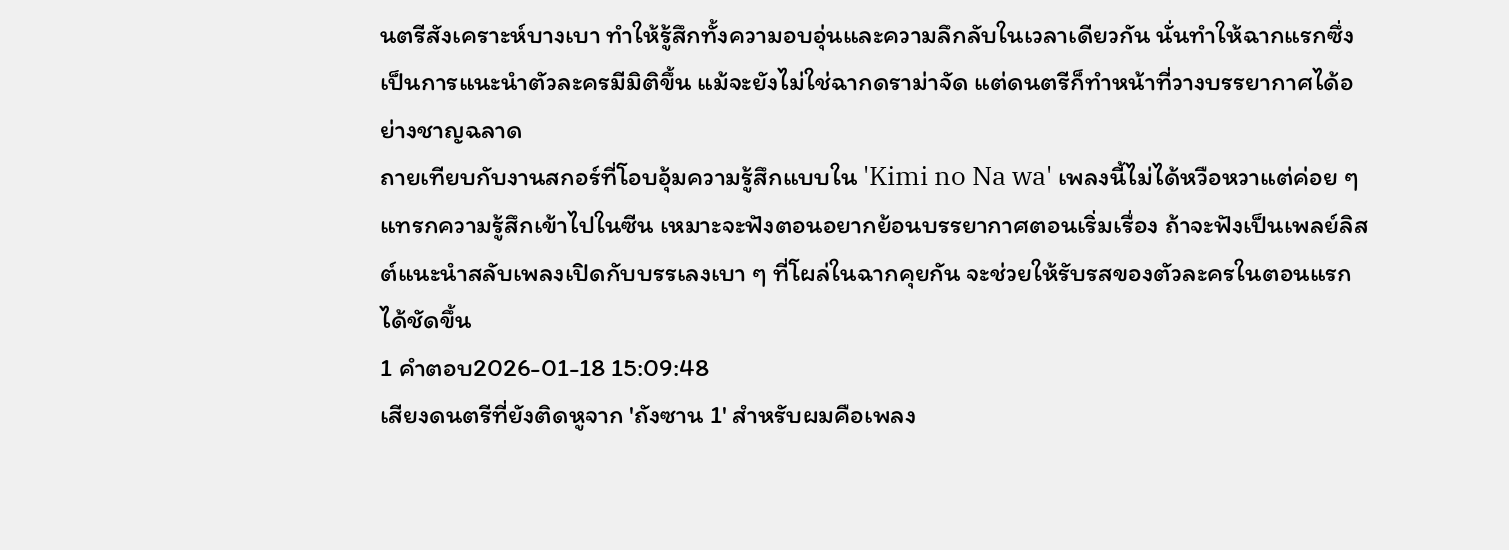นตรีสังเคราะห์บางเบา ทำให้รู้สึกทั้งความอบอุ่นและความลึกลับในเวลาเดียวกัน นั่นทำให้ฉากแรกซึ่งเป็นการแนะนำตัวละครมีมิติขึ้น แม้จะยังไม่ใช่ฉากดราม่าจัด แต่ดนตรีก็ทำหน้าที่วางบรรยากาศได้อย่างชาญฉลาด
ถายเทียบกับงานสกอร์ที่โอบอุ้มความรู้สึกแบบใน 'Kimi no Na wa' เพลงนี้ไม่ได้หวือหวาแต่ค่อย ๆ แทรกความรู้สึกเข้าไปในซีน เหมาะจะฟังตอนอยากย้อนบรรยากาศตอนเริ่มเรื่อง ถ้าจะฟังเป็นเพลย์ลิสต์แนะนำสลับเพลงเปิดกับบรรเลงเบา ๆ ที่โผล่ในฉากคุยกัน จะช่วยให้รับรสของตัวละครในตอนแรกได้ชัดขึ้น
1 คำตอบ2026-01-18 15:09:48
เสียงดนตรีที่ยังติดหูจาก 'ถังซาน 1' สำหรับผมคือเพลง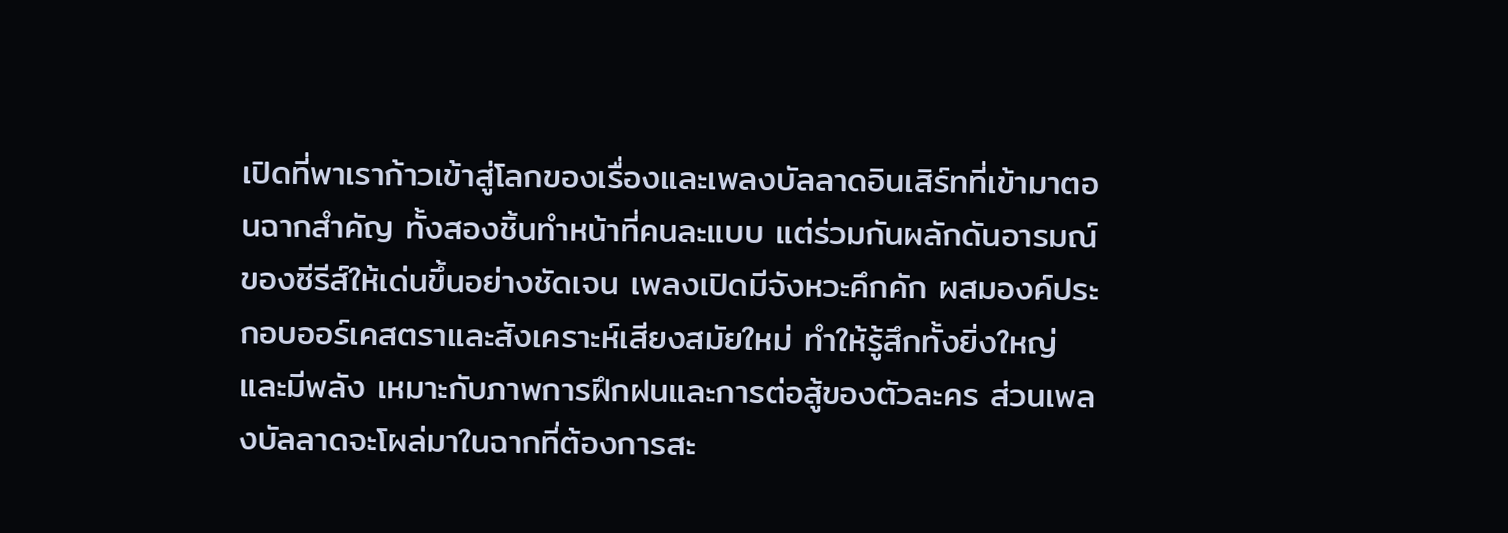เปิดที่พาเราก้าวเข้าสู่โลกของเรื่องและเพลงบัลลาดอินเสิร์ทที่เข้ามาตอนฉากสำคัญ ทั้งสองชิ้นทำหน้าที่คนละแบบ แต่ร่วมกันผลักดันอารมณ์ของซีรีส์ให้เด่นขึ้นอย่างชัดเจน เพลงเปิดมีจังหวะคึกคัก ผสมองค์ประกอบออร์เคสตราและสังเคราะห์เสียงสมัยใหม่ ทำให้รู้สึกทั้งยิ่งใหญ่และมีพลัง เหมาะกับภาพการฝึกฝนและการต่อสู้ของตัวละคร ส่วนเพลงบัลลาดจะโผล่มาในฉากที่ต้องการสะ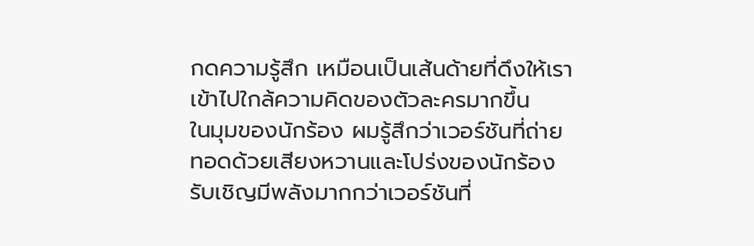กดความรู้สึก เหมือนเป็นเส้นด้ายที่ดึงให้เราเข้าไปใกล้ความคิดของตัวละครมากขึ้น
ในมุมของนักร้อง ผมรู้สึกว่าเวอร์ชันที่ถ่ายทอดด้วยเสียงหวานและโปร่งของนักร้องรับเชิญมีพลังมากกว่าเวอร์ชันที่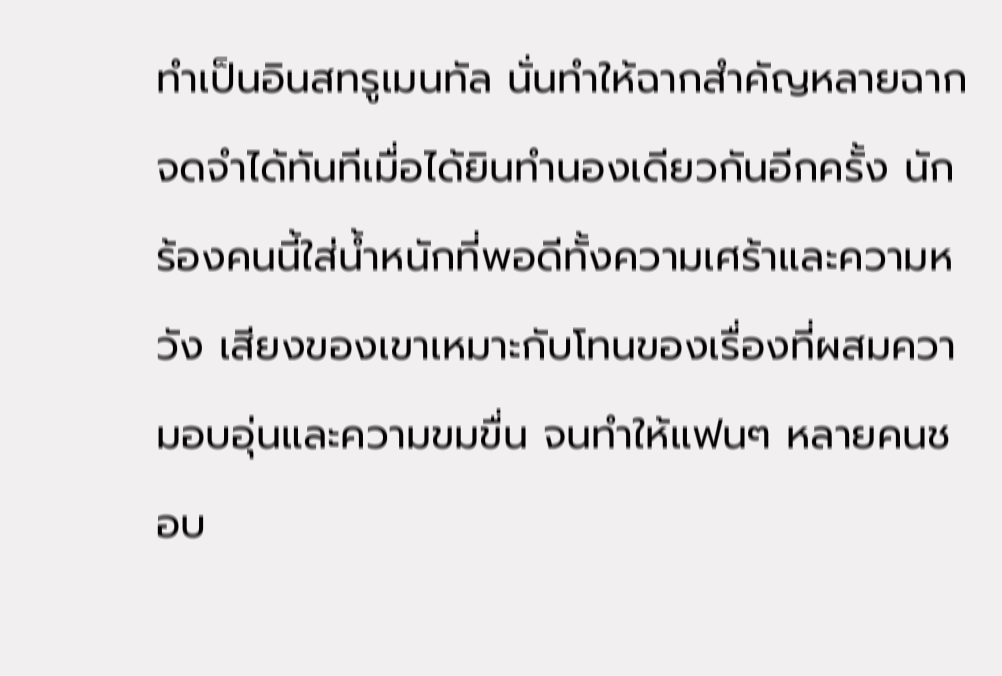ทำเป็นอินสทรูเมนทัล นั่นทำให้ฉากสำคัญหลายฉากจดจำได้ทันทีเมื่อได้ยินทำนองเดียวกันอีกครั้ง นักร้องคนนี้ใส่น้ำหนักที่พอดีทั้งความเศร้าและความหวัง เสียงของเขาเหมาะกับโทนของเรื่องที่ผสมความอบอุ่นและความขมขื่น จนทำให้แฟนๆ หลายคนชอบ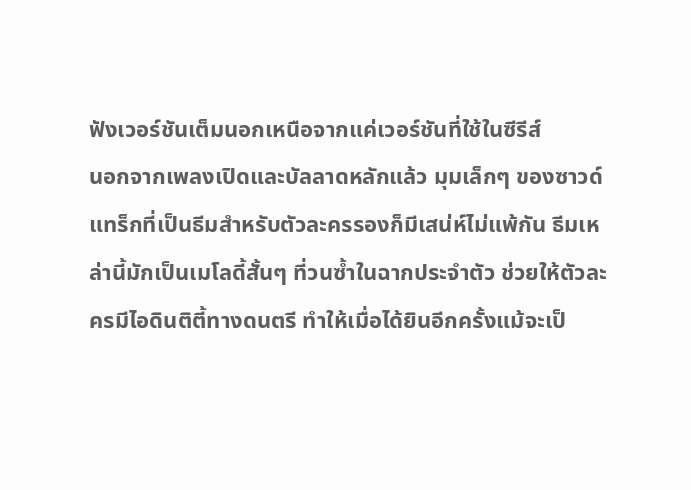ฟังเวอร์ชันเต็มนอกเหนือจากแค่เวอร์ชันที่ใช้ในซีรีส์
นอกจากเพลงเปิดและบัลลาดหลักแล้ว มุมเล็กๆ ของซาวด์แทร็กที่เป็นธีมสำหรับตัวละครรองก็มีเสน่ห์ไม่แพ้กัน ธีมเหล่านี้มักเป็นเมโลดี้สั้นๆ ที่วนซ้ำในฉากประจำตัว ช่วยให้ตัวละครมีไอดินติตี้ทางดนตรี ทำให้เมื่อได้ยินอีกครั้งแม้จะเป็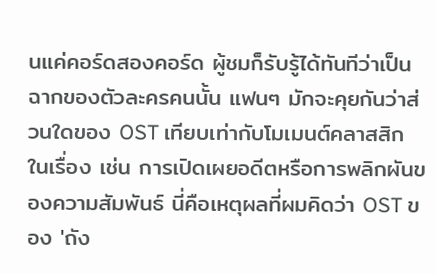นแค่คอร์ดสองคอร์ด ผู้ชมก็รับรู้ได้ทันทีว่าเป็นฉากของตัวละครคนนั้น แฟนๆ มักจะคุยกันว่าส่วนใดของ OST เทียบเท่ากับโมเมนต์คลาสสิกในเรื่อง เช่น การเปิดเผยอดีตหรือการพลิกผันของความสัมพันธ์ นี่คือเหตุผลที่ผมคิดว่า OST ของ 'ถัง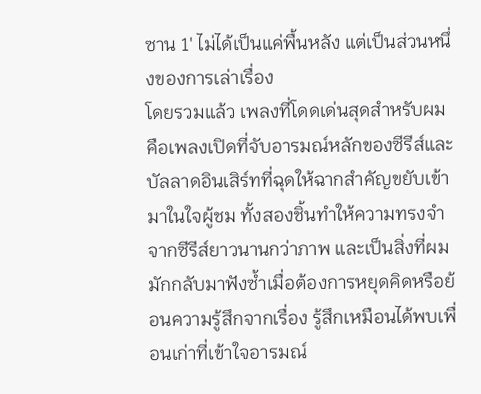ซาน 1' ไม่ได้เป็นแค่พื้นหลัง แต่เป็นส่วนหนึ่งของการเล่าเรื่อง
โดยรวมแล้ว เพลงที่โดดเด่นสุดสำหรับผมคือเพลงเปิดที่จับอารมณ์หลักของซีรีส์และบัลลาดอินเสิร์ทที่ฉุดให้ฉากสำคัญขยับเข้ามาในใจผู้ชม ทั้งสองชิ้นทำให้ความทรงจำจากซีรีส์ยาวนานกว่าภาพ และเป็นสิ่งที่ผมมักกลับมาฟังซ้ำเมื่อต้องการหยุดคิดหรือย้อนความรู้สึกจากเรื่อง รู้สึกเหมือนได้พบเพื่อนเก่าที่เข้าใจอารมณ์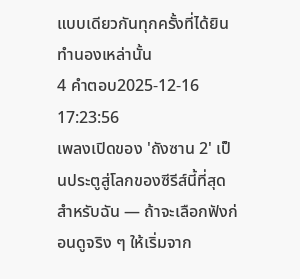แบบเดียวกันทุกครั้งที่ได้ยินทำนองเหล่านั้น
4 คำตอบ2025-12-16 17:23:56
เพลงเปิดของ 'ถังซาน 2' เป็นประตูสู่โลกของซีรีส์นี้ที่สุดสำหรับฉัน — ถ้าจะเลือกฟังก่อนดูจริง ๆ ให้เริ่มจาก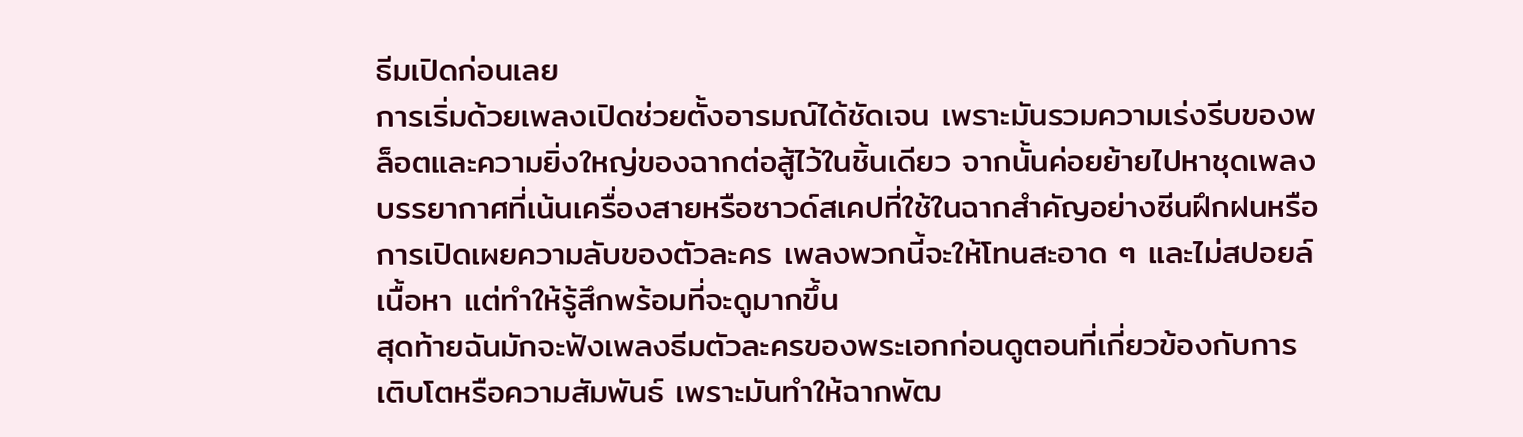ธีมเปิดก่อนเลย
การเริ่มด้วยเพลงเปิดช่วยตั้งอารมณ์ได้ชัดเจน เพราะมันรวมความเร่งรีบของพล็อตและความยิ่งใหญ่ของฉากต่อสู้ไว้ในชิ้นเดียว จากนั้นค่อยย้ายไปหาชุดเพลงบรรยากาศที่เน้นเครื่องสายหรือซาวด์สเคปที่ใช้ในฉากสำคัญอย่างซีนฝึกฝนหรือการเปิดเผยความลับของตัวละคร เพลงพวกนี้จะให้โทนสะอาด ๆ และไม่สปอยล์เนื้อหา แต่ทำให้รู้สึกพร้อมที่จะดูมากขึ้น
สุดท้ายฉันมักจะฟังเพลงธีมตัวละครของพระเอกก่อนดูตอนที่เกี่ยวข้องกับการเติบโตหรือความสัมพันธ์ เพราะมันทำให้ฉากพัฒ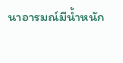นาอารมณ์มีน้ำหนัก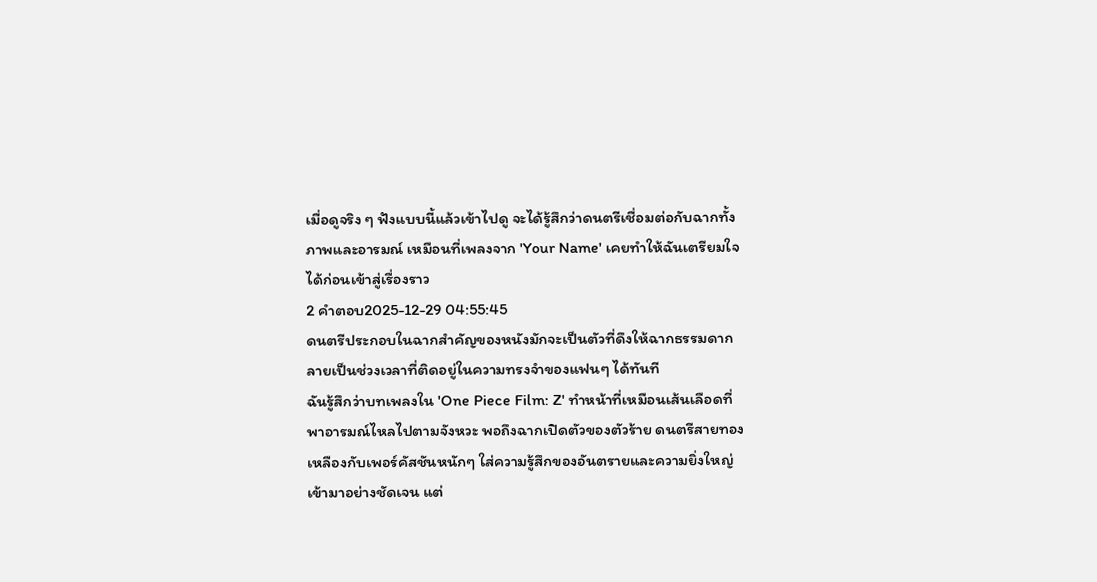เมื่อดูจริง ๆ ฟังแบบนี้แล้วเข้าไปดู จะได้รู้สึกว่าดนตรีเชื่อมต่อกับฉากทั้งภาพและอารมณ์ เหมือนที่เพลงจาก 'Your Name' เคยทำให้ฉันเตรียมใจได้ก่อนเข้าสู่เรื่องราว
2 คำตอบ2025-12-29 04:55:45
ดนตรีประกอบในฉากสำคัญของหนังมักจะเป็นตัวที่ดึงให้ฉากธรรมดากลายเป็นช่วงเวลาที่ติดอยู่ในความทรงจำของแฟนๆ ได้ทันที
ฉันรู้สึกว่าบทเพลงใน 'One Piece Film: Z' ทำหน้าที่เหมือนเส้นเลือดที่พาอารมณ์ไหลไปตามจังหวะ พอถึงฉากเปิดตัวของตัวร้าย ดนตรีสายทองเหลืองกับเพอร์คัสชันหนักๆ ใส่ความรู้สึกของอันตรายและความยิ่งใหญ่เข้ามาอย่างชัดเจน แต่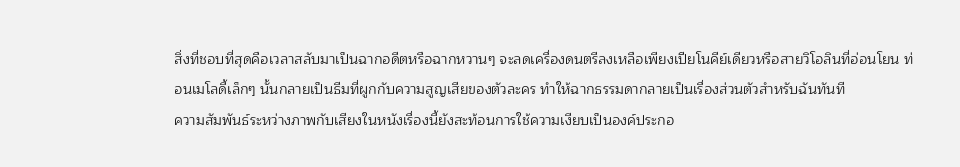สิ่งที่ชอบที่สุดคือเวลาสลับมาเป็นฉากอดีตหรือฉากหวานๆ จะลดเครื่องดนตรีลงเหลือเพียงเปียโนคีย์เดียวหรือสายวิโอลินที่อ่อนโยน ท่อนเมโลดี้เล็กๆ นั้นกลายเป็นธีมที่ผูกกับความสูญเสียของตัวละคร ทำให้ฉากธรรมดากลายเป็นเรื่องส่วนตัวสำหรับฉันทันที
ความสัมพันธ์ระหว่างภาพกับเสียงในหนังเรื่องนี้ยังสะท้อนการใช้ความเงียบเป็นองค์ประกอ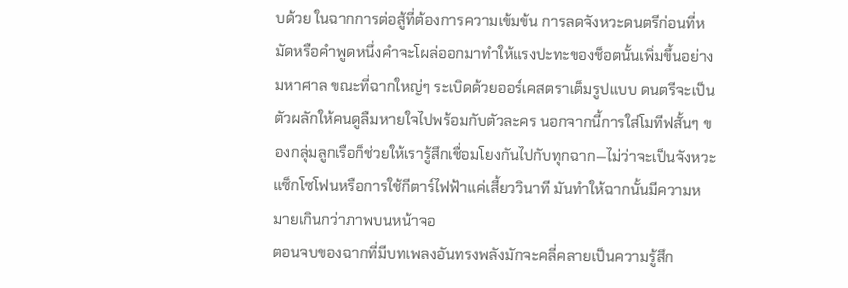บด้วย ในฉากการต่อสู้ที่ต้องการความเข้มข้น การลดจังหวะดนตรีก่อนที่หมัดหรือคำพูดหนึ่งคำจะโผล่ออกมาทำให้แรงปะทะของช็อตนั้นเพิ่มขึ้นอย่างมหาศาล ขณะที่ฉากใหญ่ๆ ระเบิดด้วยออร์เคสตราเต็มรูปแบบ ดนตรีจะเป็นตัวผลักให้คนดูลืมหายใจไปพร้อมกับตัวละคร นอกจากนี้การใส่โมทีฟสั้นๆ ของกลุ่มลูกเรือก็ช่วยให้เรารู้สึกเชื่อมโยงกันไปกับทุกฉาก—ไม่ว่าจะเป็นจังหวะแซ็กโซโฟนหรือการใช้กีตาร์ไฟฟ้าแค่เสี้ยววินาที มันทำให้ฉากนั้นมีความหมายเกินกว่าภาพบนหน้าจอ
ตอนจบของฉากที่มีบทเพลงอันทรงพลังมักจะคลี่คลายเป็นความรู้สึก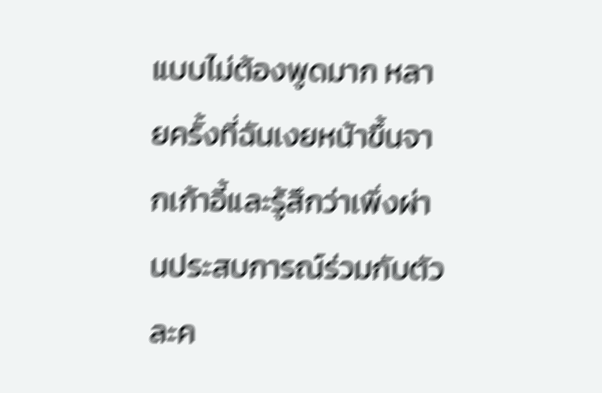แบบไม่ต้องพูดมาก หลายครั้งที่ฉันเงยหน้าขึ้นจากเก้าอี้และรู้สึกว่าเพิ่งผ่านประสบการณ์ร่วมกับตัวละค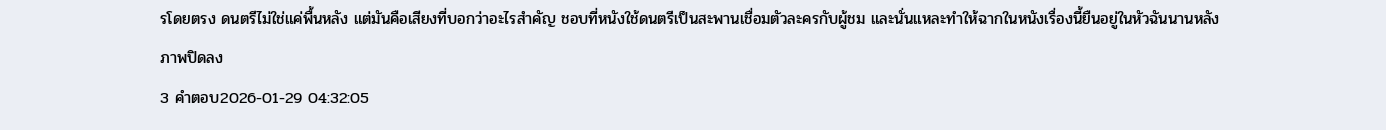รโดยตรง ดนตรีไม่ใช่แค่พื้นหลัง แต่มันคือเสียงที่บอกว่าอะไรสำคัญ ชอบที่หนังใช้ดนตรีเป็นสะพานเชื่อมตัวละครกับผู้ชม และนั่นแหละทำให้ฉากในหนังเรื่องนี้ยืนอยู่ในหัวฉันนานหลังภาพปิดลง
3 คำตอบ2026-01-29 04:32:05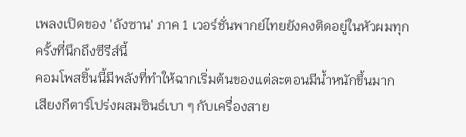เพลงเปิดของ 'ถังซาน' ภาค 1 เวอร์ชั่นพากย์ไทยยังคงติดอยู่ในหัวผมทุกครั้งที่นึกถึงซีรีส์นี้
คอมโพสชิ้นนี้มีพลังที่ทำให้ฉากเริ่มต้นของแต่ละตอนมีน้ำหนักขึ้นมาก เสียงกีตาร์โปร่งผสมซินธ์เบา ๆ กับเครื่องสาย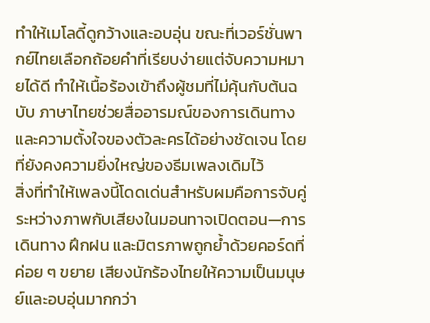ทำให้เมโลดี้ดูกว้างและอบอุ่น ขณะที่เวอร์ชั่นพากย์ไทยเลือกถ้อยคำที่เรียบง่ายแต่จับความหมายได้ดี ทำให้เนื้อร้องเข้าถึงผู้ชมที่ไม่คุ้นกับต้นฉบับ ภาษาไทยช่วยสื่ออารมณ์ของการเดินทางและความตั้งใจของตัวละครได้อย่างชัดเจน โดยที่ยังคงความยิ่งใหญ่ของธีมเพลงเดิมไว้
สิ่งที่ทำให้เพลงนี้โดดเด่นสำหรับผมคือการจับคู่ระหว่างภาพกับเสียงในมอนทาจเปิดตอน—การเดินทาง ฝึกฝน และมิตรภาพถูกย้ำด้วยคอร์ดที่ค่อย ๆ ขยาย เสียงนักร้องไทยให้ความเป็นมนุษย์และอบอุ่นมากกว่า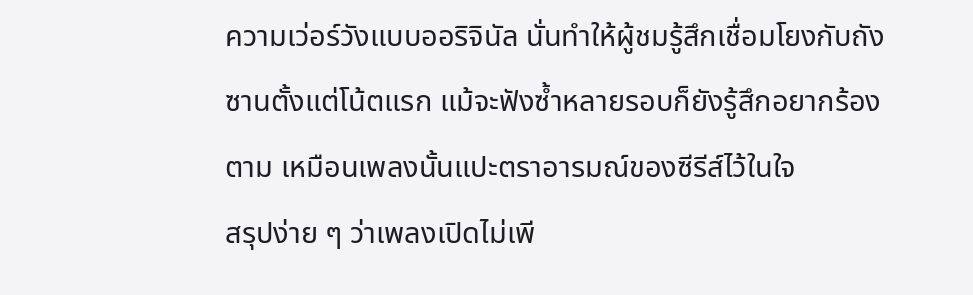ความเว่อร์วังแบบออริจินัล นั่นทำให้ผู้ชมรู้สึกเชื่อมโยงกับถังซานตั้งแต่โน้ตแรก แม้จะฟังซ้ำหลายรอบก็ยังรู้สึกอยากร้องตาม เหมือนเพลงนั้นแปะตราอารมณ์ของซีรีส์ไว้ในใจ
สรุปง่าย ๆ ว่าเพลงเปิดไม่เพี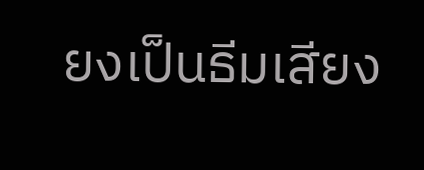ยงเป็นธีมเสียง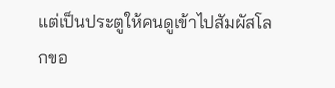แต่เป็นประตูให้คนดูเข้าไปสัมผัสโลกขอ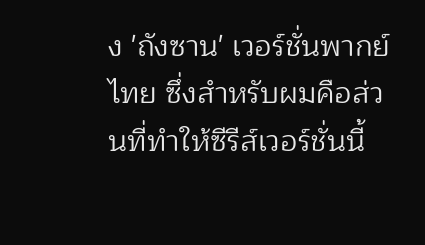ง 'ถังซาน' เวอร์ชั่นพากย์ไทย ซึ่งสำหรับผมคือส่วนที่ทำให้ซีรีส์เวอร์ชั่นนี้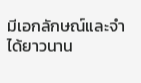มีเอกลักษณ์และจำได้ยาวนาน